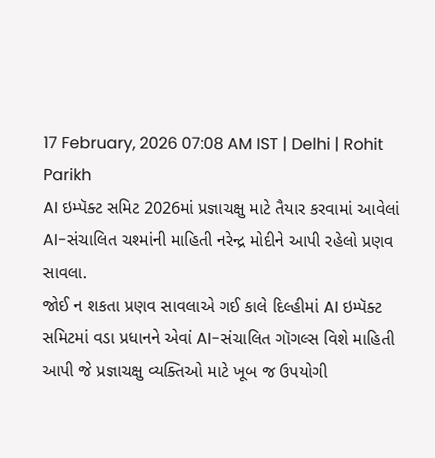17 February, 2026 07:08 AM IST | Delhi | Rohit Parikh
AI ઇમ્પૅક્ટ સમિટ 2026માં પ્રજ્ઞાચક્ષુ માટે તૈયાર કરવામાં આવેલાં AI-સંચાલિત ચશ્માંની માહિતી નરેન્દ્ર મોદીને આપી રહેલો પ્રણવ સાવલા.
જોઈ ન શકતા પ્રણવ સાવલાએ ગઈ કાલે દિલ્હીમાં AI ઇમ્પૅક્ટ સમિટમાં વડા પ્રધાનને એવાં AI-સંચાલિત ગૉગલ્સ વિશે માહિતી આપી જે પ્રજ્ઞાચક્ષુ વ્યક્તિઓ માટે ખૂબ જ ઉપયોગી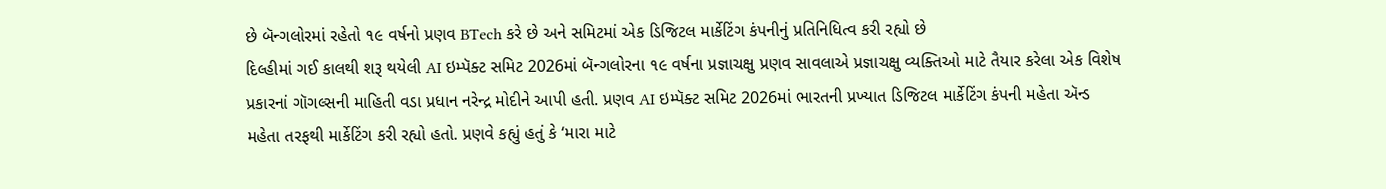છે બૅન્ગલોરમાં રહેતો ૧૯ વર્ષનો પ્રણવ BTech કરે છે અને સમિટમાં એક ડિજિટલ માર્કેટિંગ કંપનીનું પ્રતિનિધિત્વ કરી રહ્યો છે
દિલ્હીમાં ગઈ કાલથી શરૂ થયેલી AI ઇમ્પૅક્ટ સમિટ 2026માં બૅન્ગલોરના ૧૯ વર્ષના પ્રજ્ઞાચક્ષુ પ્રણવ સાવલાએ પ્રજ્ઞાચક્ષુ વ્યક્તિઓ માટે તૈયાર કરેલા એક વિશેષ પ્રકારનાં ગૉગલ્સની માહિતી વડા પ્રધાન નરેન્દ્ર મોદીને આપી હતી. પ્રણવ AI ઇમ્પૅક્ટ સમિટ 2026માં ભારતની પ્રખ્યાત ડિજિટલ માર્કેટિંગ કંપની મહેતા ઍન્ડ મહેતા તરફથી માર્કેટિંગ કરી રહ્યો હતો. પ્રણવે કહ્યું હતું કે ‘મારા માટે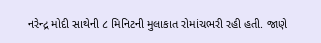નરેન્દ્ર મોદી સાથેની ૮ મિનિટની મુલાકાત રોમાંચભરી રહી હતી. જાણે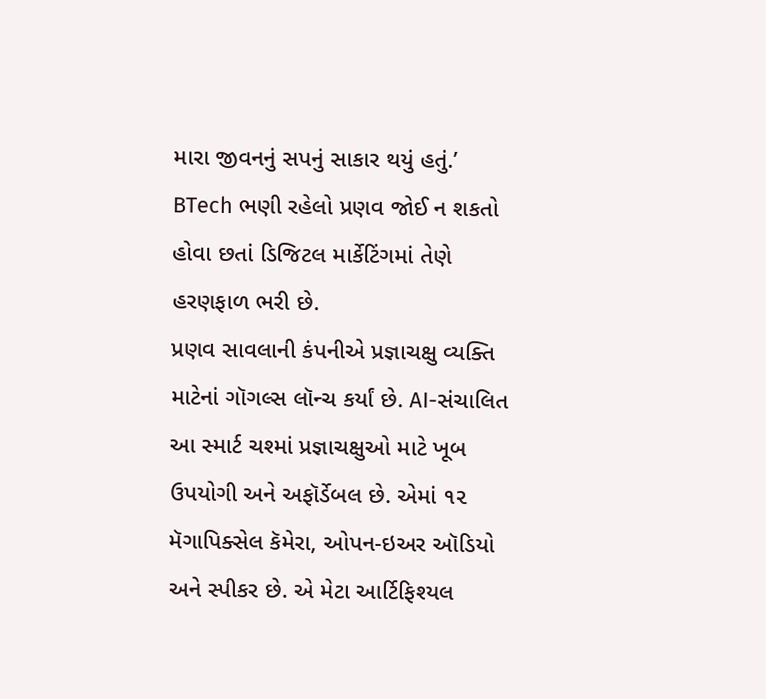મારા જીવનનું સપનું સાકાર થયું હતું.’
BTech ભણી રહેલો પ્રણવ જોઈ ન શકતો હોવા છતાં ડિજિટલ માર્કેટિંગમાં તેણે હરણફાળ ભરી છે.
પ્રણવ સાવલાની કંપનીએ પ્રજ્ઞાચક્ષુ વ્યક્તિ માટેનાં ગૉગલ્સ લૉન્ચ કર્યાં છે. AI-સંચાલિત આ સ્માર્ટ ચશ્માં પ્રજ્ઞાચક્ષુઓ માટે ખૂબ ઉપયોગી અને અફૉર્ડેબલ છે. એમાં ૧૨ મૅગાપિક્સેલ કૅમેરા, ઓપન-ઇઅર ઑડિયો અને સ્પીકર છે. એ મેટા આર્ટિફિશ્યલ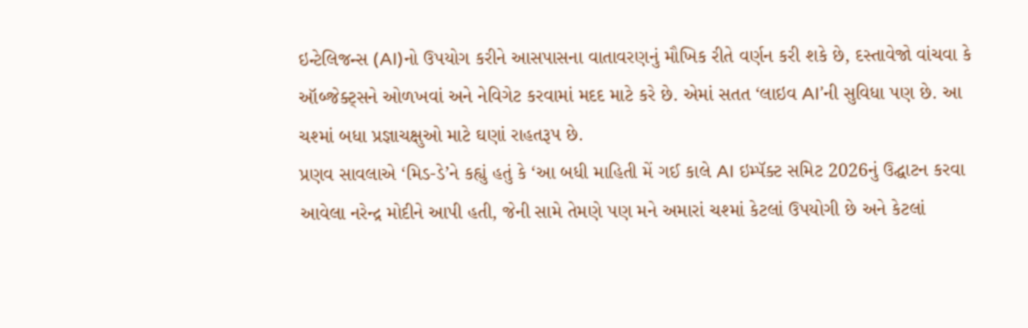ઇન્ટેલિજન્સ (AI)નો ઉપયોગ કરીને આસપાસના વાતાવરણનું મૌખિક રીતે વર્ણન કરી શકે છે, દસ્તાવેજો વાંચવા કે ઑબ્જેક્ટ્સને ઓળખવાં અને નેવિગેટ કરવામાં મદદ માટે કરે છે. એમાં સતત ‘લાઇવ AI’ની સુવિધા પણ છે. આ ચશ્માં બધા પ્રજ્ઞાચક્ષુઓ માટે ઘણાં રાહતરૂપ છે.
પ્રણવ સાવલાએ ‘મિડ-ડે’ને કહ્યું હતું કે ‘આ બધી માહિતી મેં ગઈ કાલે AI ઇમ્પૅક્ટ સમિટ 2026નું ઉદ્ઘાટન કરવા આવેલા નરેન્દ્ર મોદીને આપી હતી, જેની સામે તેમણે પણ મને અમારાં ચશ્માં કેટલાં ઉપયોગી છે અને કેટલાં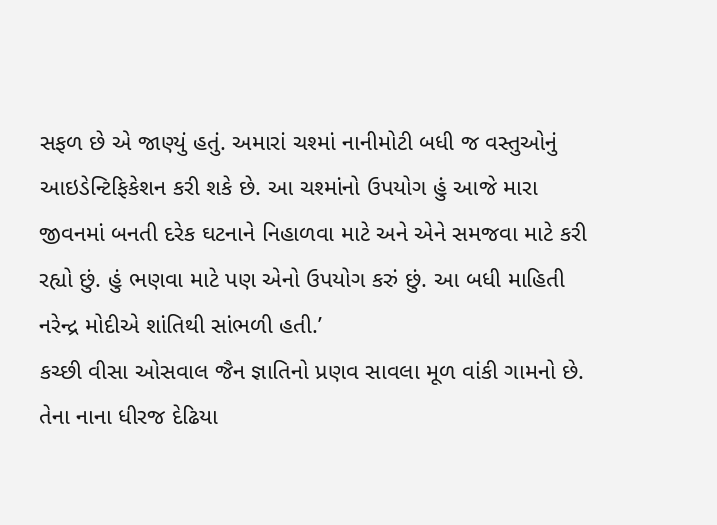સફળ છે એ જાણ્યું હતું. અમારાં ચશ્માં નાનીમોટી બધી જ વસ્તુઓનું આઇડેન્ટિફિકેશન કરી શકે છે. આ ચશ્માંનો ઉપયોગ હું આજે મારા જીવનમાં બનતી દરેક ઘટનાને નિહાળવા માટે અને એને સમજવા માટે કરી રહ્યો છું. હું ભણવા માટે પણ એનો ઉપયોગ કરું છું. આ બધી માહિતી નરેન્દ્ર મોદીએ શાંતિથી સાંભળી હતી.’
કચ્છી વીસા ઓસવાલ જૈન જ્ઞાતિનો પ્રણવ સાવલા મૂળ વાંકી ગામનો છે. તેના નાના ધીરજ દેઢિયા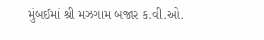મુંબઈમાં શ્રી મઝગામ બજાર ક.વી.ઓ.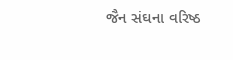જૈન સંઘના વરિષ્ઠ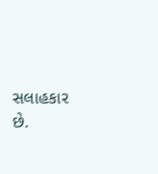સલાહકાર છે.